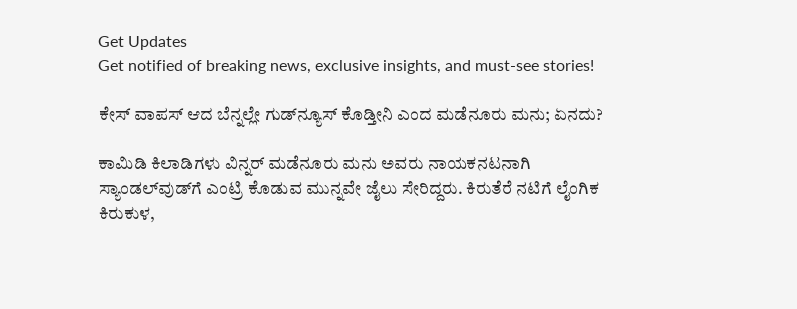Get Updates
Get notified of breaking news, exclusive insights, and must-see stories!

ಕೇಸ್‌ ವಾಪಸ್‌ ಆದ ಬೆನ್ನಲ್ಲೇ ಗುಡ್‌ನ್ಯೂಸ್‌ ಕೊಡ್ತೀನಿ ಎಂದ ಮಡೆನೂರು ಮನು; ಏನದು?

ಕಾಮಿಡಿ ಕಿಲಾಡಿಗಳು ವಿನ್ನರ್‌ ಮಡೆನೂರು ಮನು ಅವರು ನಾಯಕನಟನಾಗಿ ಸ್ಯಾಂಡಲ್‌ವುಡ್‌ಗೆ ಎಂಟ್ರಿ ಕೊಡುವ ಮುನ್ನವೇ ಜೈಲು ಸೇರಿದ್ದರು. ಕಿರುತೆರೆ ನಟಿಗೆ ಲೈಂಗಿಕ ಕಿರುಕುಳ,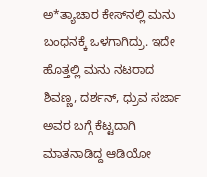ಅ*ತ್ಯಾಚಾರ ಕೇಸ್‌ನಲ್ಲಿ ಮನು ಬಂಧನಕ್ಕೆ ಒಳಗಾಗಿದ್ರು. ಇದೇ ಹೊತ್ತಲ್ಲಿ ಮನು ನಟರಾದ ಶಿವಣ್ಣ, ದರ್ಶನ್‌, ಧ್ರುವ ಸರ್ಜಾ ಅವರ ಬಗ್ಗೆ ಕೆಟ್ಟದಾಗಿ ಮಾತನಾಡಿದ್ದ ಆಡಿಯೋ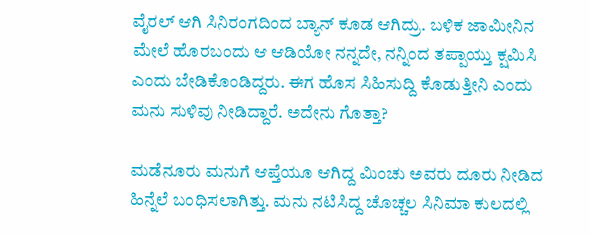ವೈರಲ್‌ ಆಗಿ ಸಿನಿರಂಗದಿಂದ ಬ್ಯಾನ್‌ ಕೂಡ ಆಗಿದ್ರು. ಬಳಿಕ ಜಾಮೀನಿನ ಮೇಲೆ ಹೊರಬಂದು ಆ ಆಡಿಯೋ ನನ್ನದೇ, ನನ್ನಿಂದ ತಪ್ಪಾಯ್ತು ಕ್ಷಮಿಸಿ ಎಂದು ಬೇಡಿಕೊಂಡಿದ್ದರು. ಈಗ ಹೊಸ ಸಿಹಿಸುದ್ದಿ ಕೊಡುತ್ತೀನಿ ಎಂದು ಮನು ಸುಳಿವು ನೀಡಿದ್ದಾರೆ. ಅದೇನು ಗೊತ್ತಾ?

ಮಡೆನೂರು ಮನುಗೆ ಆಪ್ತೆಯೂ ಆಗಿದ್ದ ಮಿಂಚು ಅವರು ದೂರು ನೀಡಿದ ಹಿನ್ನೆಲೆ ಬಂಧಿಸಲಾಗಿತ್ತು. ಮನು ನಟಿಸಿದ್ದ ಚೊಚ್ಚಲ ಸಿನಿಮಾ ಕುಲದಲ್ಲಿ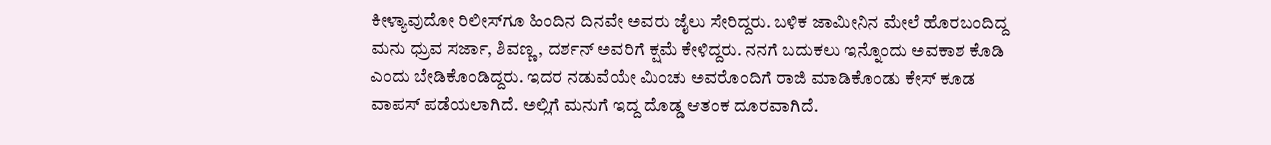ಕೀಳ್ಯಾವುದೋ ರಿಲೀಸ್‌ಗೂ ಹಿಂದಿನ ದಿನವೇ ಅವರು ಜೈಲು ಸೇರಿದ್ದರು. ಬಳಿಕ ಜಾಮೀನಿನ ಮೇಲೆ ಹೊರಬಂದಿದ್ದ ಮನು ಧ್ರುವ ಸರ್ಜಾ, ಶಿವಣ್ಣ, ದರ್ಶನ್‌ ಅವರಿಗೆ ಕ್ಷಮೆ ಕೇಳಿದ್ದರು. ನನಗೆ ಬದುಕಲು ಇನ್ನೊಂದು ಅವಕಾಶ ಕೊಡಿ ಎಂದು ಬೇಡಿಕೊಂಡಿದ್ದರು. ಇದರ ನಡುವೆಯೇ ಮಿಂಚು ಅವರೊಂದಿಗೆ ರಾಜಿ ಮಾಡಿಕೊಂಡು ಕೇಸ್‌ ಕೂಡ ವಾಪಸ್‌ ಪಡೆಯಲಾಗಿದೆ. ಅಲ್ಲಿಗೆ ಮನುಗೆ ಇದ್ದ ದೊಡ್ಡ ಆತಂಕ ದೂರವಾಗಿದೆ.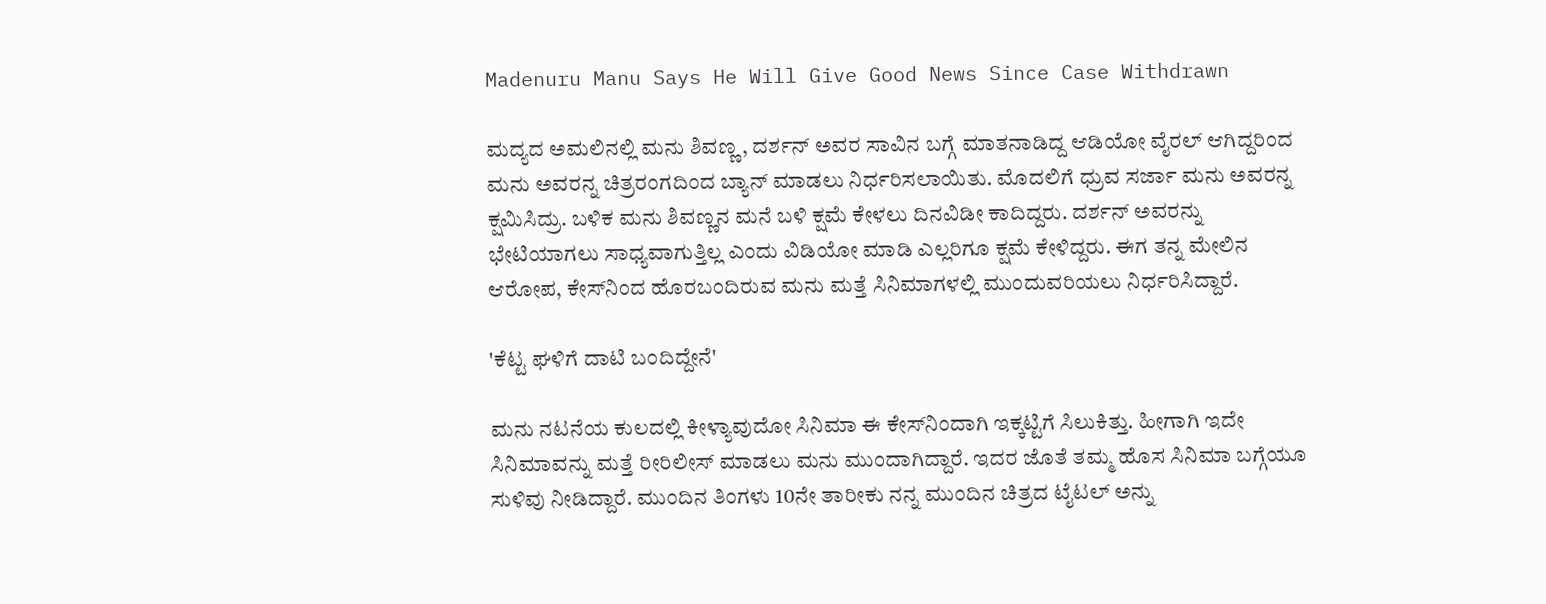Madenuru Manu Says He Will Give Good News Since Case Withdrawn

ಮದ್ಯದ ಅಮಲಿನಲ್ಲಿ ಮನು ಶಿವಣ್ಣ, ದರ್ಶನ್‌ ಅವರ ಸಾವಿನ ಬಗ್ಗೆ ಮಾತನಾಡಿದ್ದ ಆಡಿಯೋ ವೈರಲ್‌ ಆಗಿದ್ದರಿಂದ ಮನು ಅವರನ್ನ ಚಿತ್ರರಂಗದಿಂದ ಬ್ಯಾನ್‌ ಮಾಡಲು ನಿರ್ಧರಿಸಲಾಯಿತು. ಮೊದಲಿಗೆ ಧ್ರುವ ಸರ್ಜಾ ಮನು ಅವರನ್ನ ಕ್ಷಮಿಸಿದ್ರು. ಬಳಿಕ ಮನು ಶಿವಣ್ಣನ ಮನೆ ಬಳಿ ಕ್ಷಮೆ ಕೇಳಲು ದಿನವಿಡೀ ಕಾದಿದ್ದರು. ದರ್ಶನ್‌ ಅವರನ್ನು ಭೇಟಿಯಾಗಲು ಸಾಧ್ಯವಾಗುತ್ತಿಲ್ಲ ಎಂದು ವಿಡಿಯೋ ಮಾಡಿ ಎಲ್ಲರಿಗೂ ಕ್ಷಮೆ ಕೇಳಿದ್ದರು. ಈಗ ತನ್ನ ಮೇಲಿನ ಆರೋಪ, ಕೇಸ್‌ನಿಂದ ಹೊರಬಂದಿರುವ ಮನು ಮತ್ತೆ ಸಿನಿಮಾಗಳಲ್ಲಿ ಮುಂದುವರಿಯಲು ನಿರ್ಧರಿಸಿದ್ದಾರೆ.

'ಕೆಟ್ಟ ಘಳಿಗೆ ದಾಟಿ ಬಂದಿದ್ದೇನೆ'

ಮನು ನಟನೆಯ ಕುಲದಲ್ಲಿ ಕೀಳ್ಯಾವುದೋ ಸಿನಿಮಾ ಈ ಕೇಸ್‌ನಿಂದಾಗಿ ಇಕ್ಕಟ್ಟಿಗೆ ಸಿಲುಕಿತ್ತು. ಹೀಗಾಗಿ ಇದೇ ಸಿನಿಮಾವನ್ನು ಮತ್ತೆ ರೀರಿಲೀಸ್‌ ಮಾಡಲು ಮನು ಮುಂದಾಗಿದ್ದಾರೆ. ಇದರ ಜೊತೆ ತಮ್ಮ ಹೊಸ ಸಿನಿಮಾ ಬಗ್ಗೆಯೂ ಸುಳಿವು ನೀಡಿದ್ದಾರೆ. ಮುಂದಿನ ತಿಂಗಳು 10ನೇ ತಾರೀಕು ನನ್ನ ಮುಂದಿನ ಚಿತ್ರದ ಟೈಟಲ್ ಅನ್ನು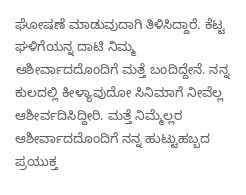ಘೋಷಣೆ ಮಾಡುವುದಾಗಿ ತಿಳಿಸಿದ್ದಾರೆ. ಕೆಟ್ಟ ಘಳಿಗೆಯನ್ನ ದಾಟಿ ನಿಮ್ಮ ಆಶೀರ್ವಾದದೊಂದಿಗೆ ಮತ್ತೆ ಬಂದಿದ್ದೇನೆ. ನನ್ನ ಕುಲದಲ್ಲಿ ಕೀಳ್ಯಾವುದೋ ಸಿನಿಮಾಗೆ ನೀವೆಲ್ಲ ಆಶೀರ್ವದಿಸಿದ್ದೀರಿ. ಮತ್ತೆ ನಿಮ್ಮೆಲ್ಲರ ಆಶೀರ್ವಾದದೊಂದಿಗೆ ನನ್ನ ಹುಟ್ಟುಹಬ್ಬದ ಪ್ರಯುಕ್ತ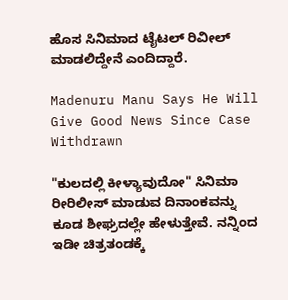ಹೊಸ ಸಿನಿಮಾದ ಟೈಟಲ್ ರಿವೀಲ್ ಮಾಡಲಿದ್ದೇನೆ ಎಂದಿದ್ದಾರೆ.

Madenuru Manu Says He Will Give Good News Since Case Withdrawn

"ಕುಲದಲ್ಲಿ ಕೀಳ್ಯಾವುದೋ" ಸಿನಿಮಾ ರೀರಿಲೀಸ್‌ ಮಾಡುವ ದಿನಾಂಕವನ್ನು ಕೂಡ ಶೀಘ್ರದಲ್ಲೇ ಹೇಳುತ್ತೇವೆ. ನನ್ನಿಂದ ಇಡೀ ಚಿತ್ರತಂಡಕ್ಕೆ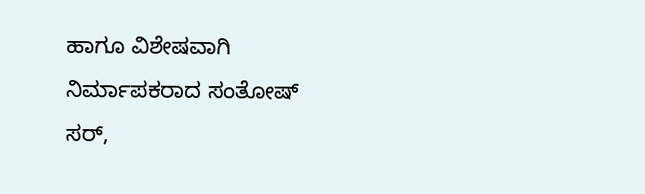ಹಾಗೂ ವಿಶೇಷವಾಗಿ ನಿರ್ಮಾಪಕರಾದ ಸಂತೋಷ್ ಸರ್,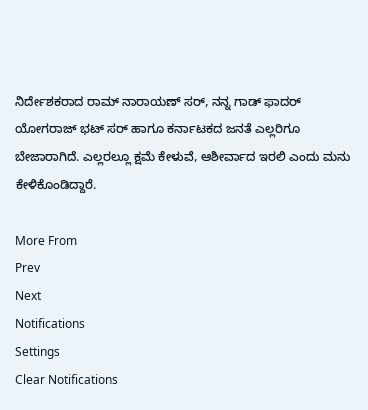ನಿರ್ದೇಶಕರಾದ ರಾಮ್‌ ನಾರಾಯಣ್ ಸರ್, ನನ್ನ ಗಾಡ್ ಫಾದರ್ ಯೋಗರಾಜ್ ಭಟ್ ಸರ್‌ ಹಾಗೂ ಕರ್ನಾಟಕದ ಜನತೆ ಎಲ್ಲರಿಗೂ ಬೇಜಾರಾಗಿದೆ. ಎಲ್ಲರಲ್ಲೂ ಕ್ಷಮೆ ಕೇಳುವೆ, ಆಶೀರ್ವಾದ ಇರಲಿ ಎಂದು ಮನು ಕೇಳಿಕೊಂಡಿದ್ದಾರೆ.

More From
Prev
Next
Notifications
Settings
Clear Notifications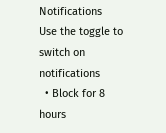Notifications
Use the toggle to switch on notifications
  • Block for 8 hours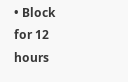• Block for 12 hours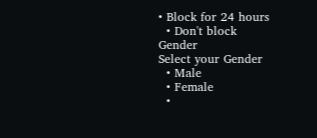• Block for 24 hours
  • Don't block
Gender
Select your Gender
  • Male
  • Female
  •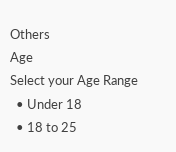Others
Age
Select your Age Range
  • Under 18
  • 18 to 25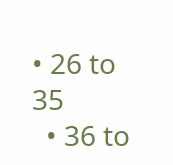• 26 to 35
  • 36 to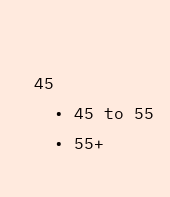45
  • 45 to 55
  • 55+